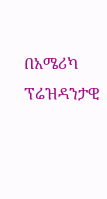በአሜሪካ ፕሬዝዳንታዊ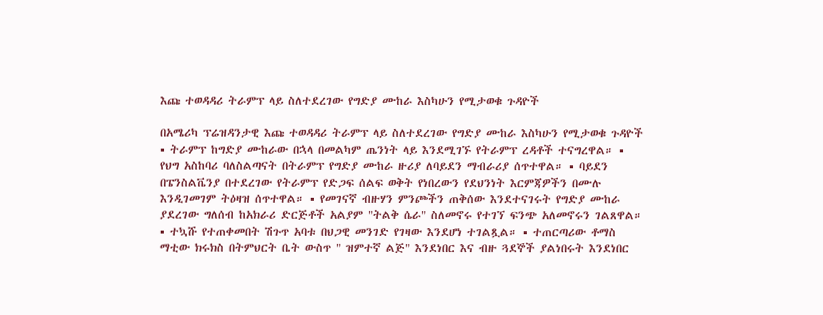እጩ ተወዳዳሪ ትራምፕ ላይ ስለተደረገው የግድያ ሙከራ እስካሁን የሚታወቁ ጉዳዮች

በአሜሪካ ፕሬዝዳንታዊ እጩ ተወዳዳሪ ትራምፕ ላይ ስለተደረገው የግድያ ሙከራ እስካሁን የሚታወቁ ጉዳዮች ▪ ትራምፕ ከግድያ ሙከራው በኋላ በመልካም ጤንነት ላይ እንደሚገኙ የትራምፕ ረዳቶች ተናግረዋል። ▪ የህግ አስከባሪ ባለስልጣናት በትራምፕ የግድያ ሙከራ ዙሪያ ለባይደን ማብራሪያ ሰጥተዋል። ▪ ባይደን በፔንስልቬንያ በተደረገው የትራምፕ የድጋፍ ሰልፍ ወቅት የነበረውን የደህንነት እርምጃዎችን በሙሉ እንዲገመገም ትዕዛዝ ሰጥተዋል። ▪ የመገናኛ ብዙሃን ምንጮችን ጠቅሰው እንደተናገሩት የግድያ ሙከራ ያደረገው ግለሰብ ከአክራሪ ድርጅቶች አልያም "ትልቅ ሴራ" ስለመኖሩ የተገኘ ፍንጭ አለመኖሩን ገልጸዋል። ▪ ተኳሹ የተጠቀመበት ሽጉጥ አባቱ በህጋዊ መንገድ የገዛው እንደሆነ ተገልጿል። ▪ ተጠርጣሪው ቶማስ ማቲው ክሩክስ በትምህርት ቤት ውስጥ " ዝምተኛ ልጅ" እንደነበር እና ብዙ ጓደኞች ያልነበሩት እንደነበር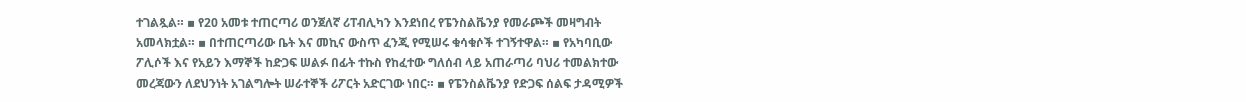ተገልጿል። ▪ የ20 አመቱ ተጠርጣሪ ወንጀለኛ ሪፐብሊካን እንደነበረ የፔንስልቬንያ የመራጮች መዛግብት አመላክቷል። ▪ በተጠርጣሪው ቤት እና መኪና ውስጥ ፈንጂ የሚሠሩ ቁሳቁሶች ተገኝተዋል። ▪ የአካባቢው ፖሊሶች እና የአይን እማኞች ከድጋፍ ሠልፉ በፊት ተኩስ የከፈተው ግለሰብ ላይ አጠራጣሪ ባህሪ ተመልክተው መረጃውን ለደህንነት አገልግሎት ሠራተኞች ሪፖርት አድርገው ነበር። ▪ የፔንስልቬንያ የድጋፍ ሰልፍ ታዳሚዎች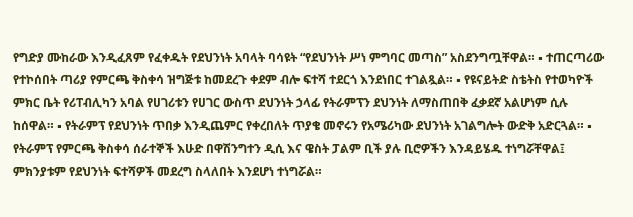የግድያ ሙከራው እንዲፈጸም የፈቀዱት የደህንነት አባላት ባሳዩት “የደህንነት ሥነ ምግባር መጣስ” አስደንግጧቸዋል። ▪ ተጠርጣሪው የተኮሰበት ጣሪያ የምርጫ ቅስቀሳ ዝግጅቱ ከመደረጉ ቀደም ብሎ ፍተሻ ተደርጎ እንደነበር ተገልጿል። ▪ የዩናይትድ ስቴትስ የተወካዮች ምክር ቤት የሪፐብሊካን አባል የሀገሪቱን የሀገር ውስጥ ደህንነት ኃላፊ የትራምፕን ደህንነት ለማስጠበቅ ፈቃደኛ አልሆነም ሲሉ ከሰዋል። ▪ የትራምፕ የደህንነት ጥበቃ እንዲጨምር የቀረበለት ጥያቄ መኖሩን የአሜሪካው ደህንነት አገልግሎት ውድቅ አድርጓል። ▪ የትራምፕ የምርጫ ቅስቀሳ ሰራተኞች እሁድ በዋሽንግተን ዲሲ እና ዌስት ፓልም ቢች ያሉ ቢሮዎችን እንዳይሄዱ ተነግሯቸዋል፤ ምክንያቱም የደህንነት ፍተሻዎች መደረግ ስላለበት እንደሆነ ተነግሯል።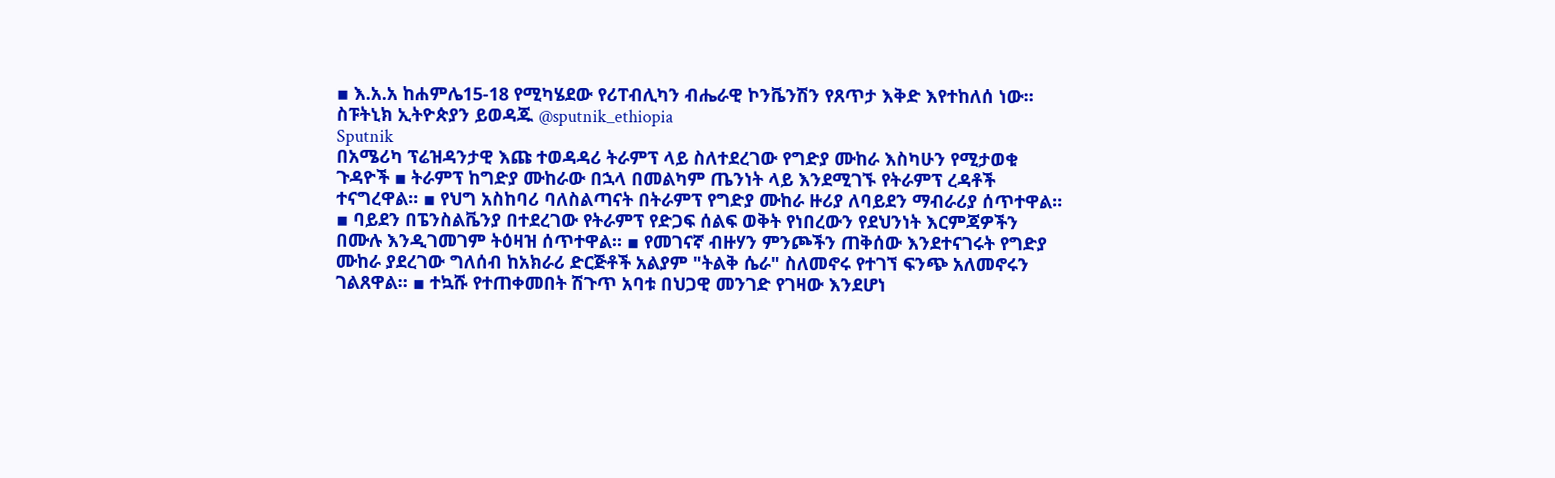▪ እ.አ.አ ከሐምሌ15-18 የሚካሄደው የሪፐብሊካን ብሔራዊ ኮንቬንሽን የጸጥታ እቅድ እየተከለሰ ነው። ስፑትኒክ ኢትዮጵያን ይወዳጁ @sputnik_ethiopia
Sputnik
በአሜሪካ ፕሬዝዳንታዊ እጩ ተወዳዳሪ ትራምፕ ላይ ስለተደረገው የግድያ ሙከራ እስካሁን የሚታወቁ ጉዳዮች ▪ ትራምፕ ከግድያ ሙከራው በኋላ በመልካም ጤንነት ላይ እንደሚገኙ የትራምፕ ረዳቶች ተናግረዋል። ▪ የህግ አስከባሪ ባለስልጣናት በትራምፕ የግድያ ሙከራ ዙሪያ ለባይደን ማብራሪያ ሰጥተዋል። ▪ ባይደን በፔንስልቬንያ በተደረገው የትራምፕ የድጋፍ ሰልፍ ወቅት የነበረውን የደህንነት እርምጃዎችን በሙሉ እንዲገመገም ትዕዛዝ ሰጥተዋል። ▪ የመገናኛ ብዙሃን ምንጮችን ጠቅሰው እንደተናገሩት የግድያ ሙከራ ያደረገው ግለሰብ ከአክራሪ ድርጅቶች አልያም "ትልቅ ሴራ" ስለመኖሩ የተገኘ ፍንጭ አለመኖሩን ገልጸዋል። ▪ ተኳሹ የተጠቀመበት ሽጉጥ አባቱ በህጋዊ መንገድ የገዛው እንደሆነ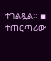ተገልጿል። ▪ ተጠርጣሪው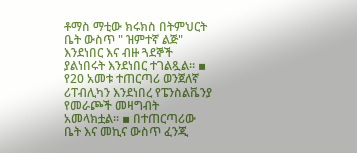ቶማስ ማቲው ክሩክስ በትምህርት ቤት ውስጥ " ዝምተኛ ልጅ" እንደነበር እና ብዙ ጓደኞች ያልነበሩት እንደነበር ተገልጿል። ▪ የ20 አመቱ ተጠርጣሪ ወንጀለኛ ሪፐብሊካን እንደነበረ የፔንስልቬንያ የመራጮች መዛግብት አመላክቷል። ▪ በተጠርጣሪው ቤት እና መኪና ውስጥ ፈንጂ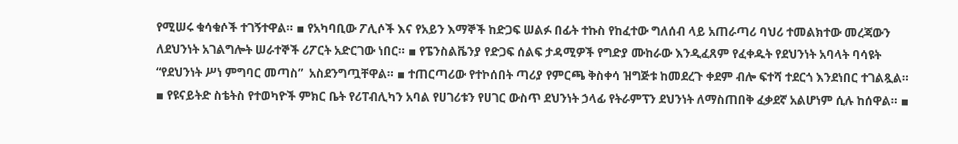የሚሠሩ ቁሳቁሶች ተገኝተዋል። ▪ የአካባቢው ፖሊሶች እና የአይን እማኞች ከድጋፍ ሠልፉ በፊት ተኩስ የከፈተው ግለሰብ ላይ አጠራጣሪ ባህሪ ተመልክተው መረጃውን ለደህንነት አገልግሎት ሠራተኞች ሪፖርት አድርገው ነበር። ▪ የፔንስልቬንያ የድጋፍ ሰልፍ ታዳሚዎች የግድያ ሙከራው እንዲፈጸም የፈቀዱት የደህንነት አባላት ባሳዩት “የደህንነት ሥነ ምግባር መጣስ”  አስደንግጧቸዋል። ▪ ተጠርጣሪው የተኮሰበት ጣሪያ የምርጫ ቅስቀሳ ዝግጅቱ ከመደረጉ ቀደም ብሎ ፍተሻ ተደርጎ እንደነበር ተገልጿል። ▪ የዩናይትድ ስቴትስ የተወካዮች ምክር ቤት የሪፐብሊካን አባል የሀገሪቱን የሀገር ውስጥ ደህንነት ኃላፊ የትራምፕን ደህንነት ለማስጠበቅ ፈቃደኛ አልሆነም ሲሉ ከሰዋል። ▪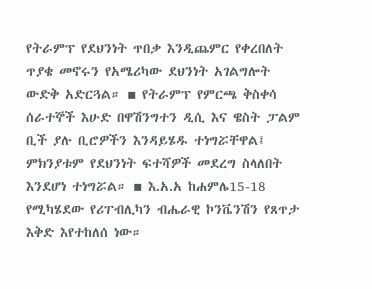የትራምፕ የደህንነት ጥበቃ እንዲጨምር የቀረበለት ጥያቄ መኖሩን የአሜሪካው ደህንነት አገልግሎት ውድቅ አድርጓል። ▪ የትራምፕ የምርጫ ቅስቀሳ ሰራተኞች እሁድ በዋሽንግተን ዲሲ እና ዌስት ፓልም ቢች ያሉ ቢሮዎችን እንዳይሄዱ ተነግሯቸዋል፤ ምክንያቱም የደህንነት ፍተሻዎች መደረግ ስላለበት እንደሆነ ተነግሯል። ▪ እ.አ.አ ከሐምሌ15-18 የሚካሄደው የሪፐብሊካን ብሔራዊ ኮንቬንሽን የጸጥታ እቅድ እየተከለሰ ነው።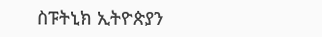ስፑትኒክ ኢትዮጵያን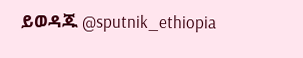ይወዳጁ @sputnik_ethiopia